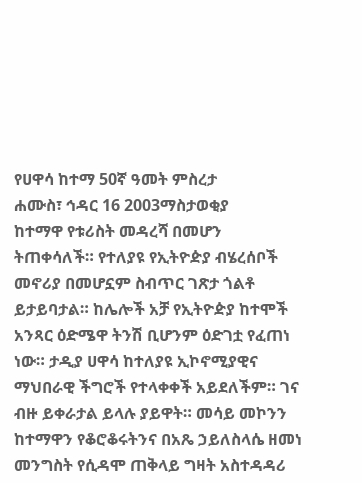የሀዋሳ ከተማ 50ኛ ዓመት ምስረታ
ሐሙስ፣ ኅዳር 16 2003ማስታወቂያ
ከተማዋ የቱሪስት መዳረሻ በመሆን ትጠቀሳለች። የተለያዩ የኢትዮዽያ ብሄረሰቦች መኖሪያ በመሆኗም ስብጥር ገጽታ ጎልቶ ይታይባታል። ከሌሎች አቻ የኢትዮዽያ ከተሞች አንጻር ዕድሜዋ ትንሽ ቢሆንም ዕድገቷ የፈጠነ ነው። ታዲያ ሀዋሳ ከተለያዩ ኢኮኖሚያዊና ማህበራዊ ችግሮች የተላቀቀች አይደለችም። ገና ብዙ ይቀራታል ይላሉ ያይዋት። መሳይ መኮንን ከተማዋን የቆሮቆሩትንና በአጼ ኃይለስላሴ ዘመነ መንግስት የሲዳሞ ጠቅላይ ግዛት አስተዳዳሪ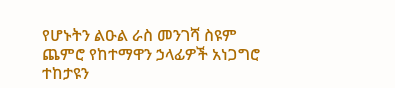የሆኑትን ልዑል ራስ መንገሻ ስዩም ጨምሮ የከተማዋን ኃላፊዎች አነጋግሮ ተከታዩን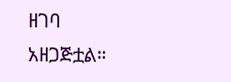ዘገባ አዘጋጅቷል።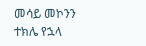መሳይ መኮንን
ተክሌ የኋላ